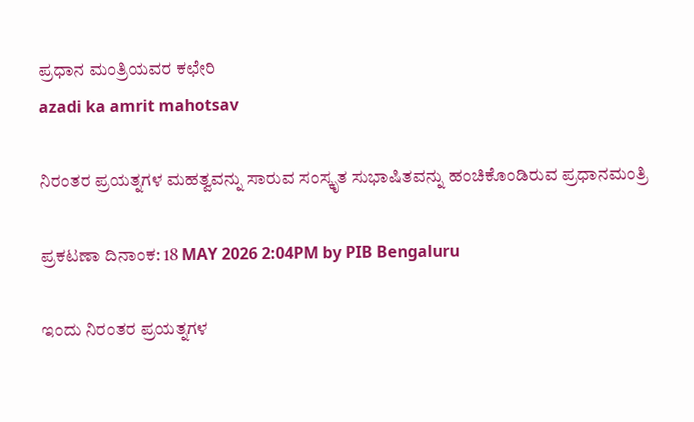ಪ್ರಧಾನ ಮಂತ್ರಿಯವರ ಕಛೇರಿ
azadi ka amrit mahotsav

ನಿರಂತರ ಪ್ರಯತ್ನಗಳ ಮಹತ್ವವನ್ನು ಸಾರುವ ಸಂಸ್ಕೃತ ಸುಭಾಷಿತವನ್ನು ಹಂಚಿಕೊಂಡಿರುವ ಪ್ರಧಾನಮಂತ್ರಿ

ಪ್ರಕಟಣಾ ದಿನಾಂಕ: 18 MAY 2026 2:04PM by PIB Bengaluru

ಇಂದು ನಿರಂತರ ಪ್ರಯತ್ನಗಳ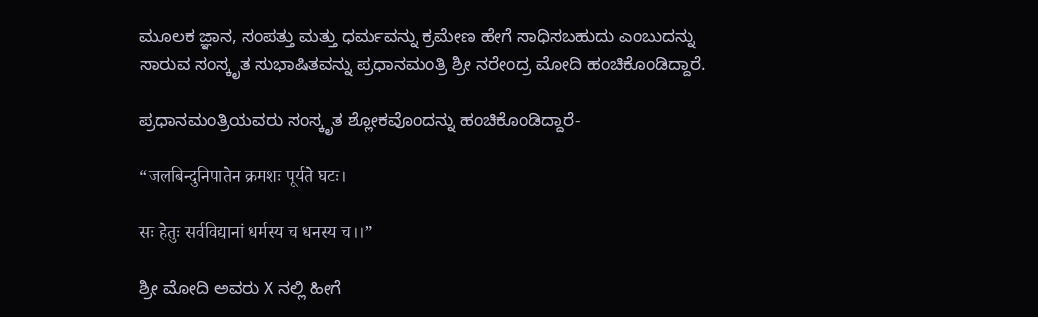ಮೂಲಕ ಜ್ಞಾನ, ಸಂಪತ್ತು ಮತ್ತು ಧರ್ಮವನ್ನು ಕ್ರಮೇಣ ಹೇಗೆ ಸಾಧಿಸಬಹುದು ಎಂಬುದನ್ನು ಸಾರುವ ಸಂಸ್ಕೃತ ಸುಭಾಷಿತವನ್ನು ಪ್ರಧಾನಮಂತ್ರಿ ಶ್ರೀ ನರೇಂದ್ರ ಮೋದಿ ಹಂಚಿಕೊಂಡಿದ್ದಾರೆ.

ಪ್ರಧಾನಮಂತ್ರಿಯವರು ಸಂಸ್ಕೃತ ಶ್ಲೋಕವೊಂದನ್ನು ಹಂಚಿಕೊಂಡಿದ್ದಾರೆ-

“जलबिन्दुनिपातेन क्रमशः पूर्यते घटः।

सः हेतुः सर्वविद्यानां धर्मस्य च धनस्य च।।”

ಶ್ರೀ ಮೋದಿ ಅವರು X ನಲ್ಲಿ ಹೀಗೆ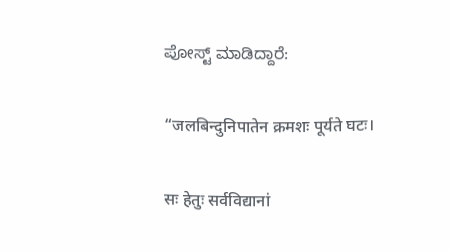ಪೋಸ್ಟ್ ಮಾಡಿದ್ದಾರೆ:

“जलबिन्दुनिपातेन क्रमशः पूर्यते घटः।

सः हेतुः सर्वविद्यानां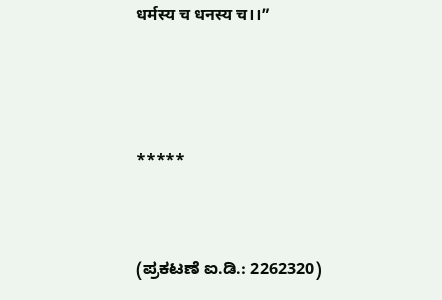धर्मस्य च धनस्य च।।”



*****


(ಪ್ರಕಟಣೆ ಐ.ಡಿ.: 2262320)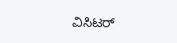ವಿಸಿಟರ್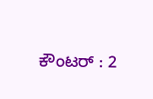ಕೌಂಟರ್ : 2